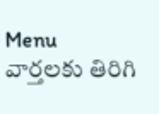Menu
వార్తలకు తిరిగి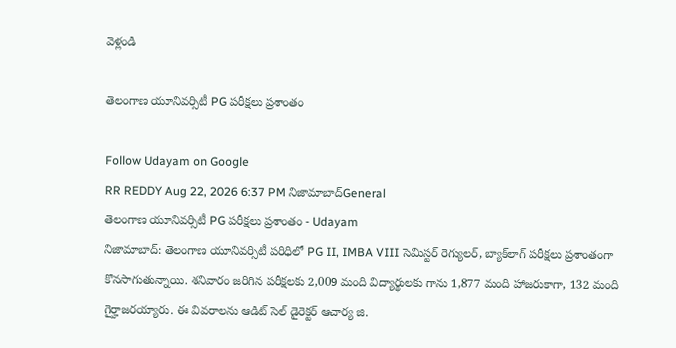వెళ్లండి

తెలంగాణ యూనివర్సిటీ PG పరీక్షలు ప్రశాంతం

Follow Udayam on Google
RR REDDY Aug 22, 2026 6:37 PM నిజామాబాద్General
తెలంగాణ యూనివర్సిటీ PG పరీక్షలు ప్రశాంతం - Udayam
నిజామాబాద్: తెలంగాణ యూనివర్సిటీ పరిధిలో PG II, IMBA VIII సెమిస్టర్ రెగ్యులర్, బ్యాక్‌లాగ్ పరీక్షలు ప్రశాంతంగా కొనసాగుతున్నాయి. శనివారం జరిగిన పరీక్షలకు 2,009 మంది విద్యార్థులకు గాను 1,877 మంది హాజరుకాగా, 132 మంది గైర్హాజరయ్యారు. ఈ వివరాలను ఆడిట్ సెల్ డైరెక్టర్ ఆచార్య జి.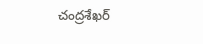చంద్రశేఖర్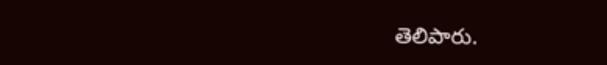తెలిపారు.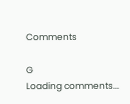Comments

G
Loading comments...